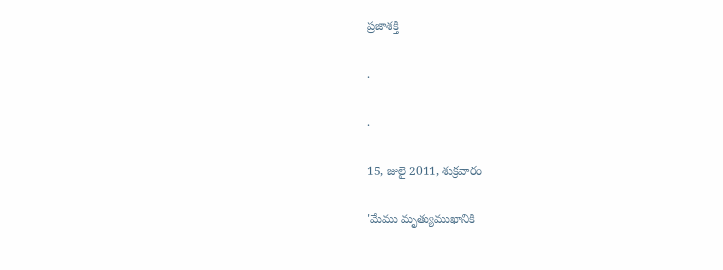ప్రజాశక్తి

.

.

15, జులై 2011, శుక్రవారం

'మేము మృత్యుముఖానికి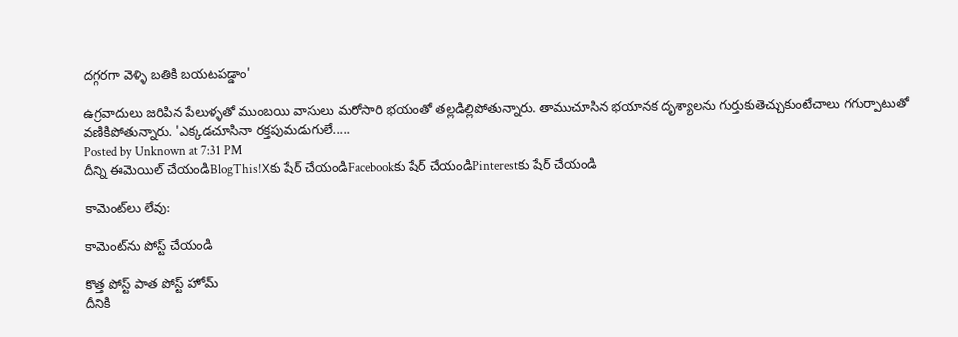దగ్గరగా వెళ్ళి బతికి బయటపడ్డాం'

ఉగ్రవాదులు జరిపిన పేలుళ్ళతో ముంబయి వాసులు మరోసారి భయంతో తల్లడిల్లిపోతున్నారు. తాముచూసిన భయానక దృశ్యాలను గుర్తుకుతెచ్చుకుంటేచాలు గగుర్పాటుతో వణికిపోతున్నారు. 'ఎక్కడచూసినా రక్తపుమడుగులే.....
Posted by Unknown at 7:31 PM
దీన్ని ఈమెయిల్‌ చేయండిBlogThis!Xకు షేర్ చేయండిFacebookకు షేర్ చేయండిPinterestకు షేర్ చేయండి

కామెంట్‌లు లేవు:

కామెంట్‌ను పోస్ట్ చేయండి

కొత్త పోస్ట్ పాత పోస్ట్ హోమ్
దీనికి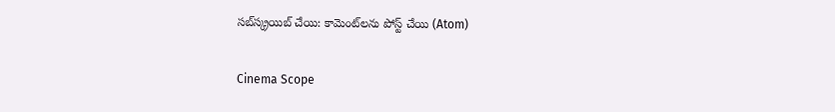సబ్‌స్క్రయిబ్ చేయి: కామెంట్‌లను పోస్ట్ చేయి (Atom)

Cinema Scope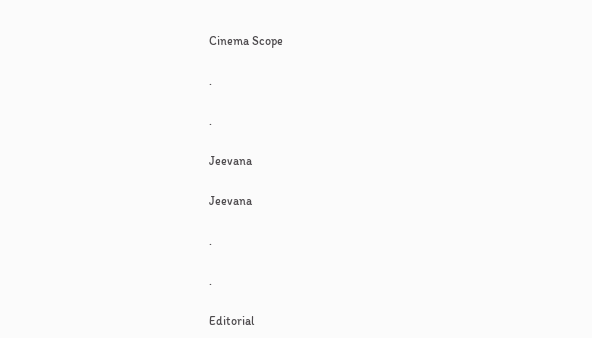Cinema Scope

.

.

Jeevana

Jeevana

.

.

Editorial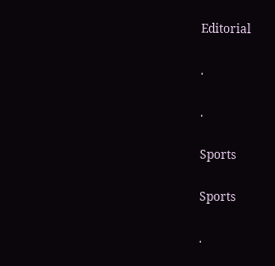Editorial

.

.

Sports

Sports

.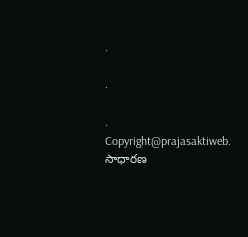.

.

.
Copyright@prajasaktiweb. సాధారణ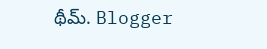థీమ్. Blogger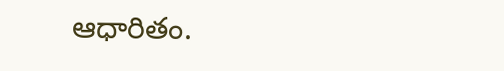ఆధారితం.